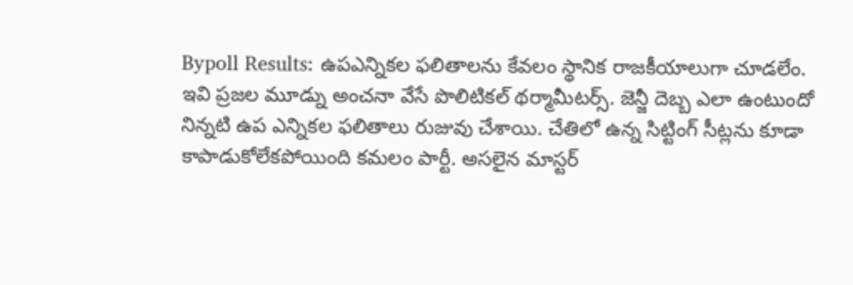Bypoll Results: ఉపఎన్నికల ఫలితాలను కేవలం స్థానిక రాజకీయాలుగా చూడలేం. ఇవి ప్రజల మూడ్ను అంచనా వేసే పొలిటికల్ థర్మామీటర్స్. జెన్జీ దెబ్బ ఎలా ఉంటుందో నిన్నటి ఉప ఎన్నికల ఫలితాలు రుజువు చేశాయి. చేతిలో ఉన్న సిట్టింగ్ సీట్లను కూడా కాపాడుకోలేకపోయింది కమలం పార్టీ. అసలైన మాస్టర్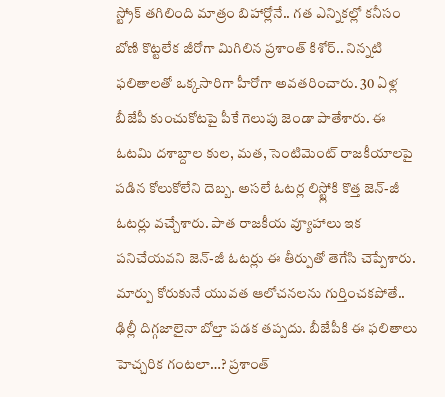స్ట్రోక్ తగిలింది మాత్రం బిహార్లోనే.. గత ఎన్నికల్లో కనీసం బోణి కొట్టలేక జీరోగా మిగిలిన ప్రశాంత్ కిశోర్.. నిన్నటి ఫలితాలతో ఒక్కసారిగా హీరోగా అవతరించారు. 30 ఏళ్ల బీజేపీ కుంచుకోటపై పీకే గెలుపు జెండా పాతేశారు. ఈ ఓటమి దశాబ్దాల కుల, మత, సెంటిమెంట్ రాజకీయాలపై పడిన కోలుకోలేని దెబ్బ. అసలే ఓటర్ల లిస్ట్లోకి కొత్త జెన్-జీ ఓటర్లు వచ్చేశారు. పాత రాజకీయ వ్యూహాలు ఇక పనిచేయవని జెన్-జీ ఓటర్లు ఈ తీర్పుతో తెగేసి చెప్పేశారు. మార్పు కోరుకునే యువత ఆలోచనలను గుర్తించకపోతే.. ఢిల్లీ దిగ్గజాలైనా బోల్తా పడక తప్పదు. బీజేపీకి ఈ ఫలితాలు హెచ్చరిక గంటలా…? ప్రశాంత్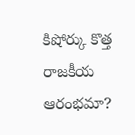కిషోర్కు కొత్త రాజకీయ ఆరంభమా?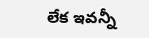లేక ఇవన్నీ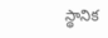స్థానిక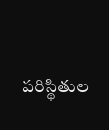పరిస్థితుల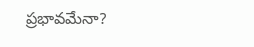ప్రభావమేనా?